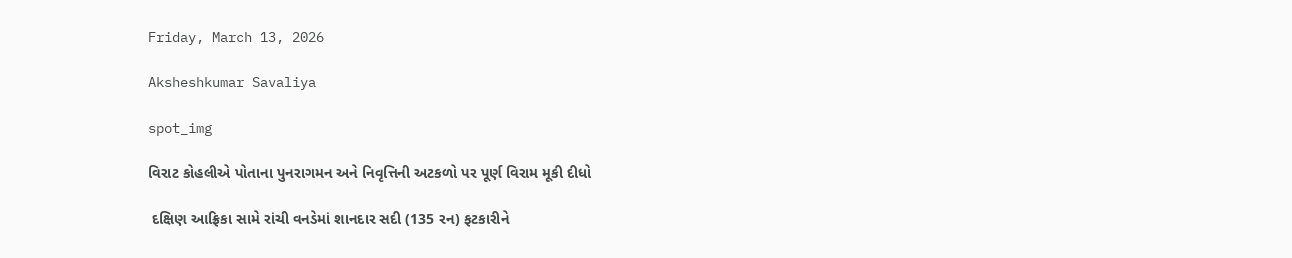Friday, March 13, 2026

Aksheshkumar Savaliya

spot_img

વિરાટ કોહલીએ પોતાના પુનરાગમન અને નિવૃત્તિની અટકળો પર પૂર્ણ વિરામ મૂકી દીધો

 દક્ષિણ આફ્રિકા સામે રાંચી વનડેમાં શાનદાર સદી (135 રન) ફટકારીને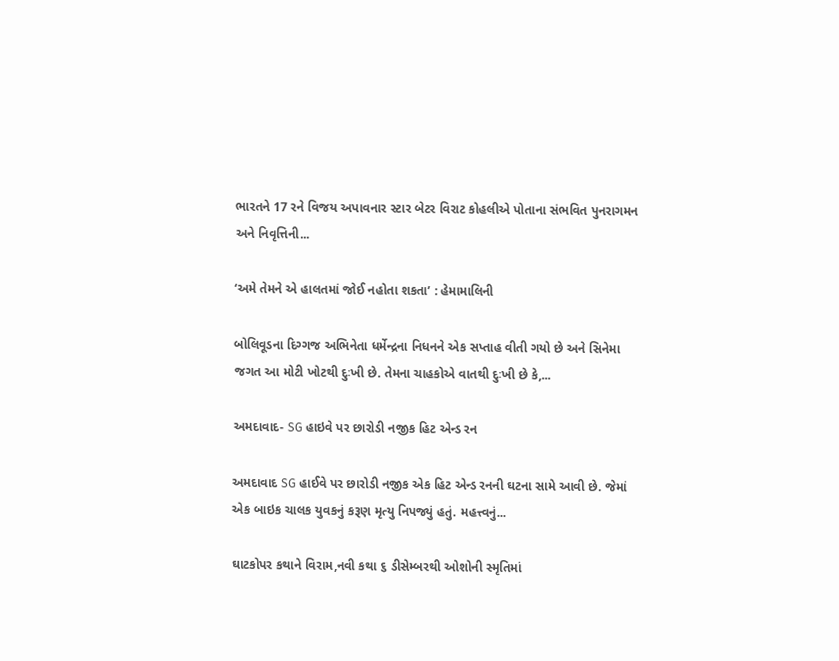ભારતને 17 રને વિજય અપાવનાર સ્ટાર બેટર વિરાટ કોહલીએ પોતાના સંભવિત પુનરાગમન અને નિવૃત્તિની...

‘અમે તેમને એ હાલતમાં જોઈ નહોતા શકતા’ : હેમામાલિની

બોલિવૂડના દિગ્ગજ અભિનેતા ધર્મેન્દ્રના નિધનને એક સપ્તાહ વીતી ગયો છે અને સિનેમા જગત આ મોટી ખોટથી દુઃખી છે. તેમના ચાહકોએ વાતથી દુઃખી છે કે,...

અમદાવાદ- SG હાઇવે પર છારોડી નજીક હિટ એન્ડ રન

અમદાવાદ SG હાઈવે પર છારોડી નજીક એક હિટ એન્ડ રનની ઘટના સામે આવી છે. જેમાં એક બાઇક ચાલક યુવકનું કરૂણ મૃત્યુ નિપજ્યું હતું. મહત્ત્વનું...

ઘાટકોપર કથાને વિરામ,નવી કથા ૬ ડીસેમ્બરથી ઓશોની સ્મૃતિમાં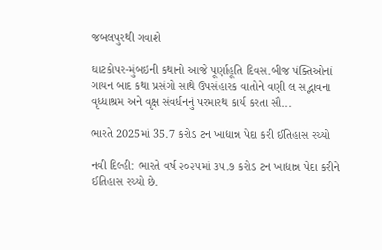જબલપુરથી ગવાશે

ઘાટકોપર-મુંબઇની કથાનો આજે પૂર્ણાહૂતિ દિવસ.બીજ પંક્તિઓનાં ગાયન બાદ કથા પ્રસંગો સાથે ઉપસંહારક વાતોને વણી લ સદ્ભાવના વૃધ્ધાશ્રમ અને વૃક્ષ સંવર્ધનનું પરમારથ કાર્ય કરતા સૌ...

ભારતે 2025માં 35.7 કરોડ ટન ખાદ્યાન્ન પેદા કરી ઈતિહાસ રચ્યો

નવી દિલ્હી: ભારતે વર્ષ ૨૦૨૫માં ૩૫.૭ કરોડ ટન ખાદ્યાન્ન પેદા કરીને ઈતિહાસ રચ્યો છે.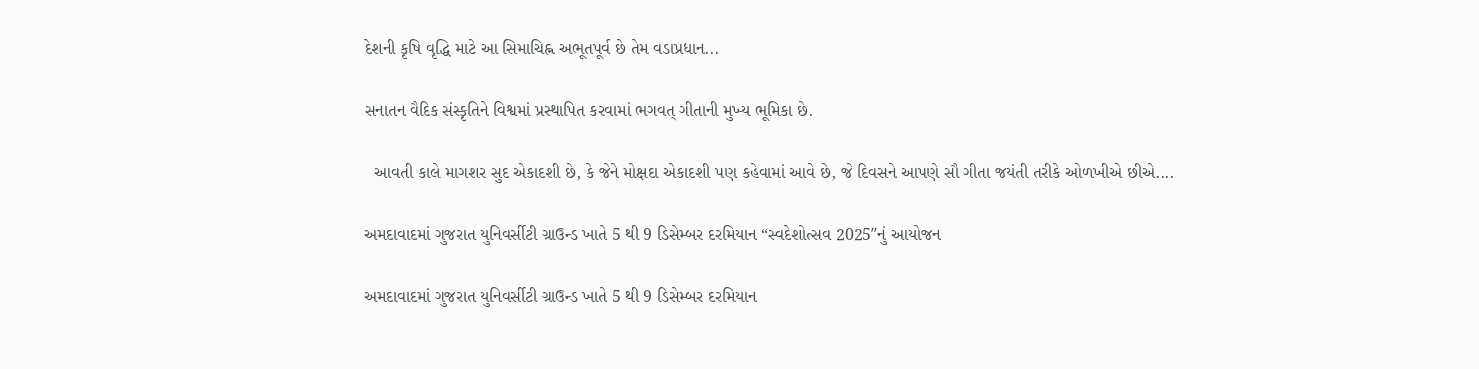દેશની કૃષિ વૃદ્ધિ માટે આ સિમાચિહ્ન અભૂતપૂર્વ છે તેમ વડાપ્રધાન...

સનાતન વૈદિક સંસ્કૃતિને વિશ્વમાં પ્રસ્થાપિત કરવામાં ભગવત્ ગીતાની મુખ્ય ભૂમિકા છે.

  આવતી કાલે માગશર સુદ એકાદશી છે, કે જેને મોક્ષદા એકાદશી પણ કહેવામાં આવે છે, જે દિવસને આપણે સૌ ગીતા જયંતી તરીકે ઓળખીએ છીએ....

અમદાવાદમાં ગુજરાત યુનિવર્સીટી ગ્રાઉન્ડ ખાતે 5 થી 9 ડિસેમ્બર દરમિયાન “સ્વદેશોત્સવ 2025″નું આયોજન

અમદાવાદમાં ગુજરાત યુનિવર્સીટી ગ્રાઉન્ડ ખાતે 5 થી 9 ડિસેમ્બર દરમિયાન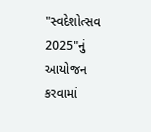"સ્વદેશોત્સવ 2025"નું આયોજન કરવામાં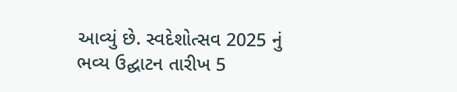આવ્યું છે. સ્વદેશોત્સવ 2025 નું ભવ્ય ઉદ્ઘાટન તારીખ 5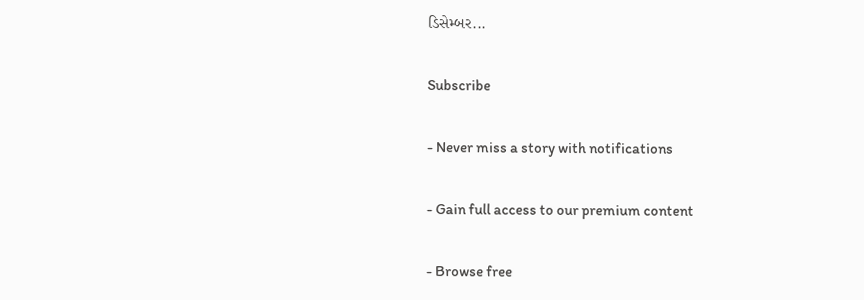ડિસેમ્બર...

Subscribe

- Never miss a story with notifications

- Gain full access to our premium content

- Browse free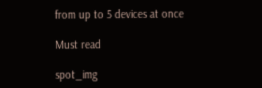from up to 5 devices at once

Must read

spot_img